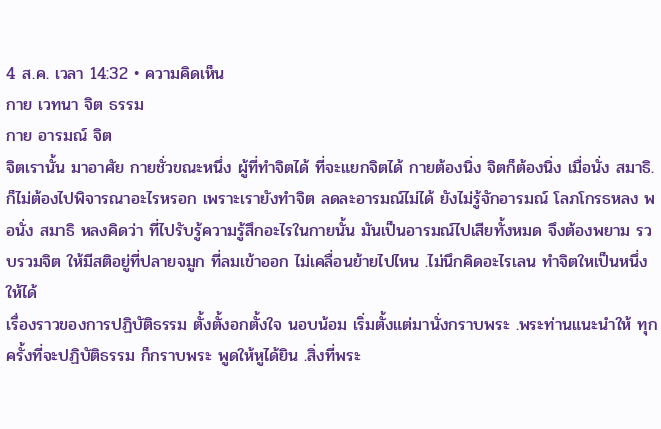4 ส.ค. เวลา 14:32 • ความคิดเห็น
กาย เวทนา จิต ธรรม
กาย อารมณ์ จิต
จิตเรานั้น มาอาศัย กายชั่วขณะหนึ่ง ผู้ที่ทำจิตได้ ที่จะแยกจิตได้ กายต้องนิ่ง จิตก็ต้องนิ่ง เมื่อนั่ง สมาธิ. ก็ไม่ต้องไปพิจารณาอะไรหรอก เพราะเรายังทำจิต ลดละอารมณ์ไม่ได้ ยังไม่รู้จักอารมณ์ โลภโกรธหลง พอนั่ง สมาธิ หลงคิดว่า ที่ไปรับรู้ความรู้สึกอะไรในกายนั้น มันเป็นอารมณ์ไปเสียทั้งหมด จึงต้องพยาม รวบรวมจิต ให้มีสติอยู่ที่ปลายจมูก ที่ลมเข้าออก ไม่เคลื่อนย้ายไปไหน .ไม่นึกคิดอะไรเลน ทำจิตใหเป็นหนึ่งให้ได้
เรื่องราวของการปฏิบัติธรรม ตั้งตั้งอกตั้งใจ นอบน้อม เริ่มตั้งแต่มานั่งกราบพระ .พระท่านแนะนำให้ ทุกครั้งที่จะปฏิบัติธรรม ก็กราบพระ พูดให้หูได้ยิน .สิ่งที่พระ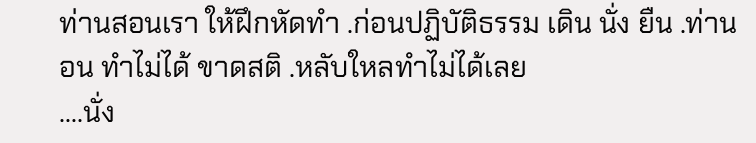ท่านสอนเรา ให้ฝึกหัดทำ .ก่อนปฏิบัติธรรม เดิน นั่ง ยืน .ท่านอน ทำไม่ได้ ขาดสติ .หลับใหลทำไม่ได้เลย
….นั่ง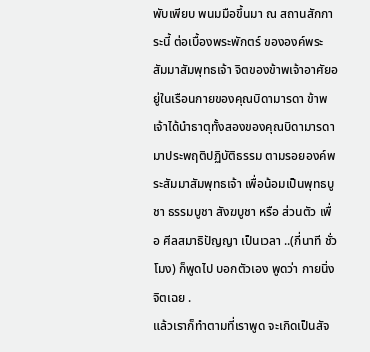พับเพียบ พนมมือขึ้นมา ณ สถานสักการะนี้ ต่อเบื้องพระพักตร์ ขององค์พระสัมมาสัมพุทธเจ้า จิตของข้าพเจ้าอาศัยอยู่ในเรือนกายของคุณบิดามารดา ข้าพเจ้าได้นำธาตุทั้งสองของคุณบิดามารดา มาประพฤติปฏิบัติธรรม ตามรอยองค์พระสัมมาสัมพุทธเจ้า เพื่อน้อมเป็นพุทธบูชา ธรรมบูชา สังฆบูชา หรือ ส่วนตัว เพื่อ ศีลสมาธิปัญญา เป็นเวลา ..(กี่นาที ชั่วโมง) ก็พูดไป บอกตัวเอง พูดว่า กายนิ่ง จิตเฉย .
แล้วเราก็ทำตามที่เราพูด จะเกิดเป็นสัจ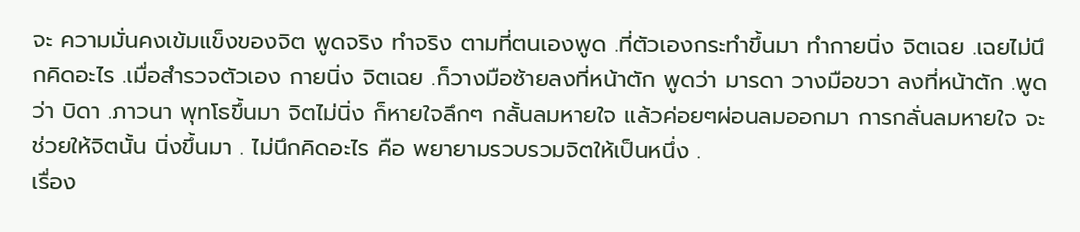จะ ความมั่นคงเข้มแข็งของจิต พูดจริง ทำจริง ตามที่ตนเองพูด .ที่ตัวเองกระทำขึ้นมา ทำกายนิ่ง จิตเฉย .เฉยไม่นึกคิดอะไร .เมื่อสำรวจตัวเอง กายนิ่ง จิตเฉย .ก็วางมือซ้ายลงที่หน้าตัก พูดว่า มารดา วางมือขวา ลงที่หน้าตัก .พูดว่า บิดา .ภาวนา พุทโธขึ้นมา จิตไม่นิ่ง ก็หายใจลึกๆ กลั้นลมหายใจ แล้วค่อยๆผ่อนลมออกมา การกลั่นลมหายใจ จะช่วยให้จิตนั้น นิ่งขึ้นมา . ไม่นึกคิดอะไร คือ พยายามรวบรวมจิตให้เป็นหนึ่ง .
เรื่อง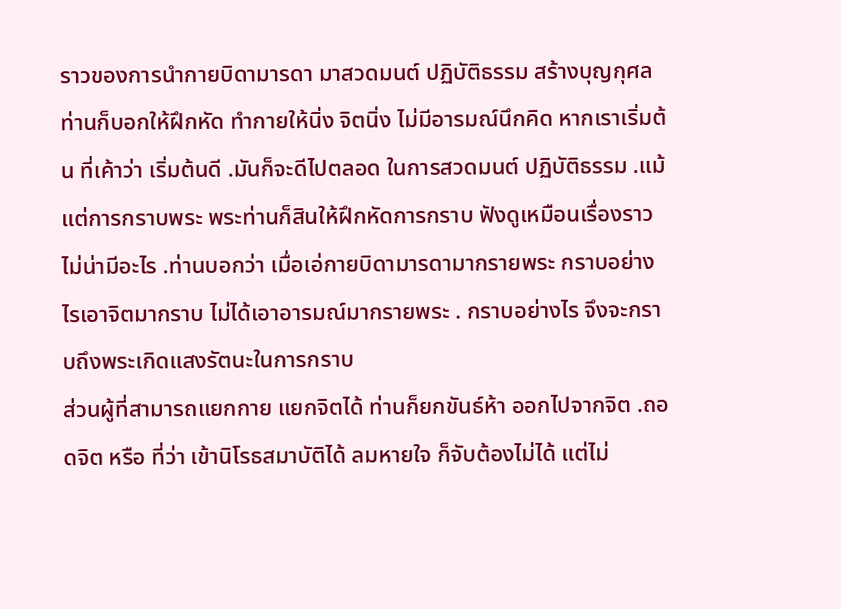ราวของการนำกายบิดามารดา มาสวดมนต์ ปฏิบัติธรรม สร้างบุญกุศล ท่านก็บอกให้ฝึกหัด ทำกายให้นิ่ง จิตนิ่ง ไม่มีอารมณ์นึกคิด หากเราเริ่มต้น ที่เค้าว่า เริ่มต้นดี .มันก็จะดีไปตลอด ในการสวดมนต์ ปฏิบัติธรรม .แม้แต่การกราบพระ พระท่านก็สินให้ฝึกหัดการกราบ ฟังดูเหมือนเรื่องราว ไม่น่ามีอะไร .ท่านบอกว่า เมื่อเอ่กายบิดามารดามากรายพระ กราบอย่างไรเอาจิตมากราบ ไม่ได้เอาอารมณ์มากรายพระ . กราบอย่างไร จึงจะกราบถึงพระเกิดแสงรัตนะในการกราบ
ส่วนผู้ที่สามารถแยกกาย แยกจิตได้ ท่านก็ยกขันธ์ห้า ออกไปจากจิต .ถอดจิต หรือ ที่ว่า เข้านิโรธสมาบัติได้ ลมหายใจ ก็จับต้องไม่ได้ แต่ไม่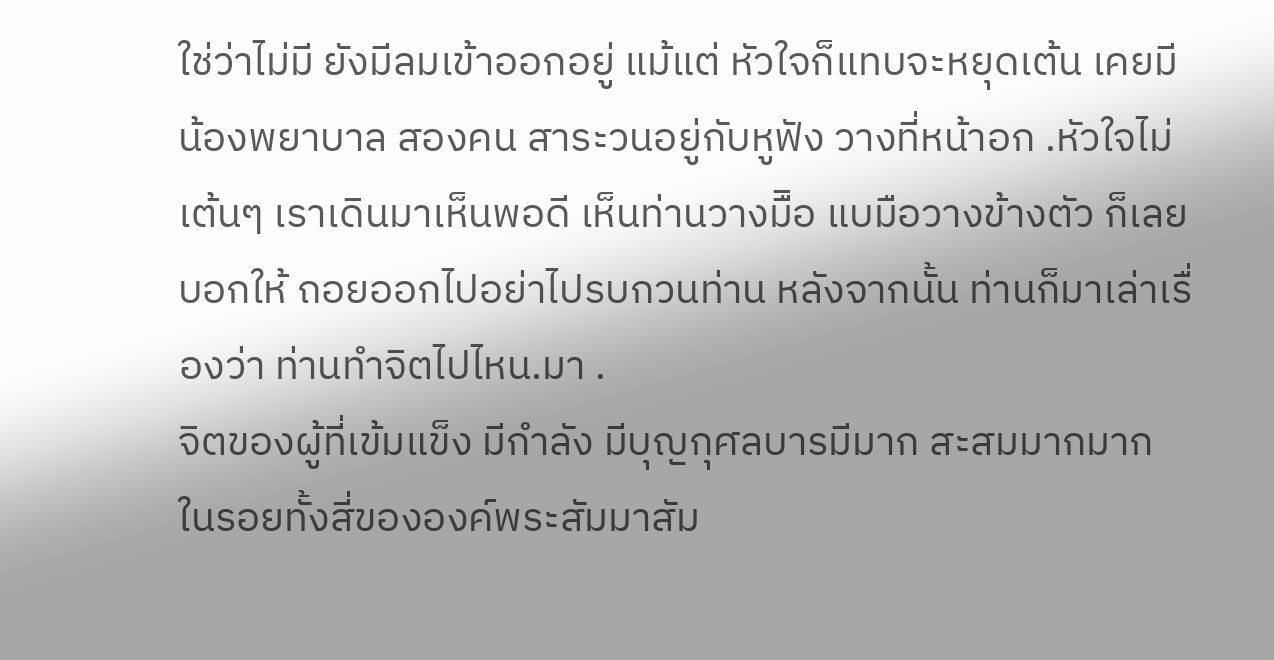ใช่ว่าไม่มี ยังมีลมเข้าออกอยู่ แม้แต่ หัวใจก็แทบจะหยุดเต้น เคยมีน้องพยาบาล สองคน สาระวนอยู่กับหูฟัง วางที่หน้าอก .หัวใจไม่เต้นๆ เราเดินมาเห็นพอดี เห็นท่านวางมืิอ แบมือวางข้างตัว ก็เลยบอกให้ ถอยออกไปอย่าไปรบกวนท่าน หลังจากนั้น ท่านก็มาเล่าเรื่องว่า ท่านทำจิตไปไหน.มา .
จิตของผู้ที่เข้มแข็ง มีกำลัง มีบุญกุศลบารมีมาก สะสมมากมาก ในรอยทั้งสี่ขององค์พระสัมมาสัม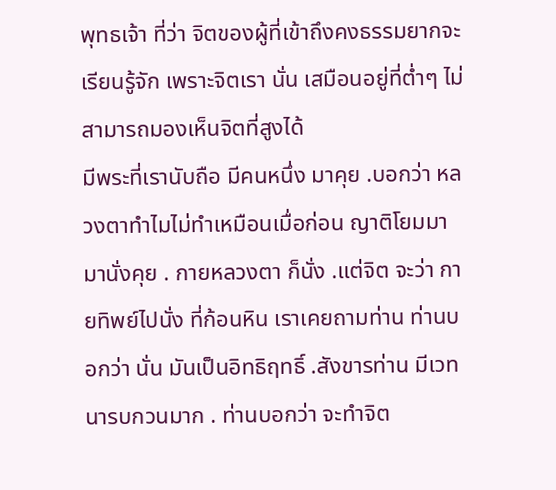พุทธเจ้า ที่ว่า จิตของผู้ที่เข้าถึงคงธรรมยากจะเรียนรู้จัก เพราะจิตเรา นั่น เสมือนอยู่ที่ต่ำๆ ไม่สามารถมองเห็นจิตที่สูงได้
มีพระที่เรานับถือ มีคนหนึ่ง มาคุย .บอกว่า หลวงตาทำไมไม่ทำเหมือนเมื่อก่อน ญาติโยมมามานั่งคุย . กายหลวงตา ก็นั่ง .แต่จิต จะว่า กายทิพย์ไปนั่ง ที่ก้อนหิน เราเคยถามท่าน ท่านบอกว่า นั่น มันเป็นอิทธิฤทธิ์ .สังขารท่าน มีเวทนารบกวนมาก . ท่านบอกว่า จะทำจิต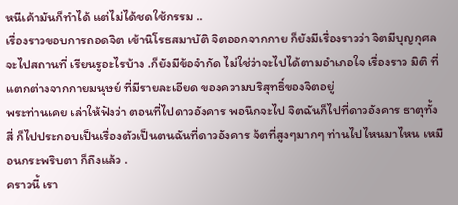หนีเค้ามันก็ทำได้ แต่ไม่ได้ชดใช้กรรม ..
เรื่องราวขอบการถอดจิต เข้านิโรธสมาบัติ จิตออกจากกาย ก็ยังมีเรื่องราวว่า จิตมีบุญกุศล จะไปสถานที่ เรียนรูอะไรบ้าง .ก็ยังมีข้อจำกัด ไม่ใช่ว่าจะไปได้ตามอำเภอใจ เรื่องราว มิติ ที่แตกต่างจากกายมนุษย์ ที่มีรายละเอียด ของความบริสุทธิ์ของจิตอยู่
พระท่านเคย เล่าให้ฟังว่า ตอนที่ไปดาวอังคาร พอนึกจะไป จิตฉันก็ไปที่ดาวอังคาร ธาตุทั้งสี่ ก็ไปประกอบเป็นเรื่องตัวเป็นตนฉันที่ดาวอังคาร จ้ตที่สูงๆมากๆ ท่านไปไหนมาไหน เหมือนกระพริบตา ก็ถึงแล้ว .
คราวนี้ เรา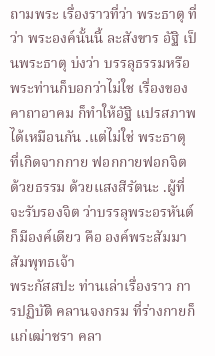ถามพระ เรื่องราวที่ว่า พระธาตุ ที่ว่า พระองค์นั้นนี้ ละสังขาร อัฐิ เป็นพระธาตุ บ่งว่า บรรลุธรรมหรือ พระท่านก็บอกว่าไม่ใช เรื่องของคาถาอาคม ก็ทำให้อัฐิ แปรสภาพได้เหมือนกัน .แต่ไม่ใช่ พระธาตุ ที่เกิดจากกาย ฟอกกายฟอกจิต ด้วยธรรม ด้วยแสงสีรัตนะ .ผู้ที่จะรับรองจิต ว่าบรรลุพระอรหันต์ ก็มีองค์เดียว คือ องค์พระสัมมาสัมพุทธเจ้า
พระกัสสปะ ท่านเล่าเรื่องราว การปฏิบัติ คลานจงกรม ที่ร่างกายก็แก่เฒ่าชรา คลา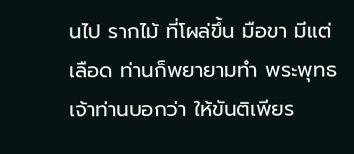นไป รากไม้ ที่โผล่ขึ้น มือขา มีแต่เลือด ท่านก็พยายามทำ พระพุทธเจ้าท่านบอกว่า ให้ขันติเพียร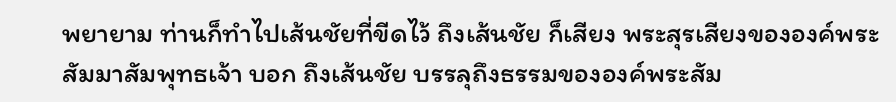พยายาม ท่านก็ทำไปเส้นชัยที่ขีดไว้ ถึงเส้นชัย ก็เสียง พระสุรเสียงขององค์พระสัมมาสัมพุทธเจ้า บอก ถึงเส้นชัย บรรลุถึงธรรมขององค์พระสัม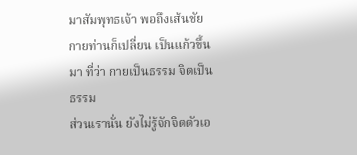มาสัมพุทธเจ้า พอถึงเส้นชัย กายท่านก็เปลี่ยน เป็นแก้วขึ้นมา ที่ว่า กายเป็นธรรม จิตเป็นธรรม
ส่วนเรานั่น ยังไม่รู้จักจิตตัวเอ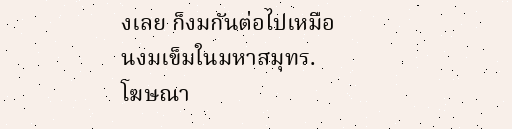งเลย ก็งมกันต่อไปเหมือนงมเข็มในมหาสมุทร.
โฆษณา